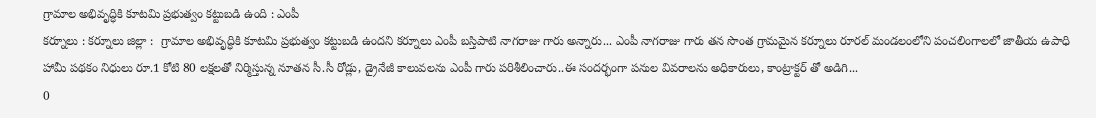గ్రామాల అభివృద్ధికి కూటమి ప్రభుత్వం కట్టుబడి ఉంది : ఎంపీ
కర్నూలు : కర్నూలు జిల్లా :  గ్రామాల అభివృద్ధికి కూటమి ప్రభుత్వం కట్టుబడి ఉందని కర్నూలు ఎంపీ బస్తిపాటి నాగరాజు గారు అన్నారు... ఎంపీ నాగరాజు గారు తన సొంత గ్రామమైన కర్నూలు రూరల్ మండలంలోని పంచలింగాలలో జాతీయ ఉపాధి హామీ పథకం నిధులు రూ.1 కోటి 80 లక్షలతో నిర్మిస్తున్న నూతన సీ.సీ రోడ్లు, డ్రైనేజీ కాలువలను ఎంపీ గారు పరిశీలించారు..ఈ సందర్భంగా పనుల వివరాలను అధికారులు, కాంట్రాక్టర్ తో అడిగి...
0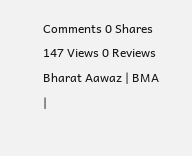Comments 0 Shares 147 Views 0 Reviews
Bharat Aawaz | BMA |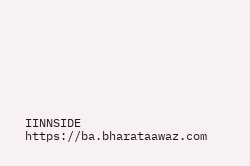IINNSIDE https://ba.bharataawaz.com